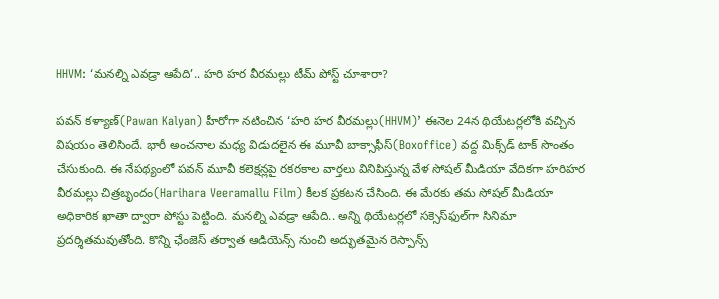HHVM: ‘మనల్ని ఎవడ్రా ఆపేది’.. హరి హర వీరమల్లు టీమ్ పోస్ట్ చూశారా?

పవన్ కళ్యాణ్(Pawan Kalyan) హీరోగా నటించిన ‘హరి హర వీరమల్లు(HHVM)’ ఈనెల 24న థియేటర్లలోకి వచ్చిన విషయం తెలిసిందే. భారీ అంచనాల మధ్య విడుదలైన ఈ మూవీ బాక్సాఫీస్(Boxoffice) వద్ద మిక్స్‌డ్ టాక్ సొంతం చేసుకుంది. ఈ నేపథ్యంలో పవన్ మూవీ కలెక్షన్లపై రకరకాల వార్తలు వినిపిస్తున్న వేళ సోషల్ మీడియా వేదికగా హరిహర వీరమల్లు చిత్రబృందం(Harihara Veeramallu Film) కీలక ప్రకటన చేసింది. ఈ మేరకు తమ సోషల్ మీడియా అధికారిక ఖాతా ద్వారా పోస్టు పెట్టింది. మనల్ని ఎవడ్రా ఆపేది.. అన్ని థియేటర్లలో సక్సెస్‌ఫుల్‌‌గా సినిమా ప్రదర్శితమవుతోంది. కొన్ని ఛేంజెస్ తర్వాత ఆడియెన్స్ నుంచి అద్భుతమైన రెస్పాన్స్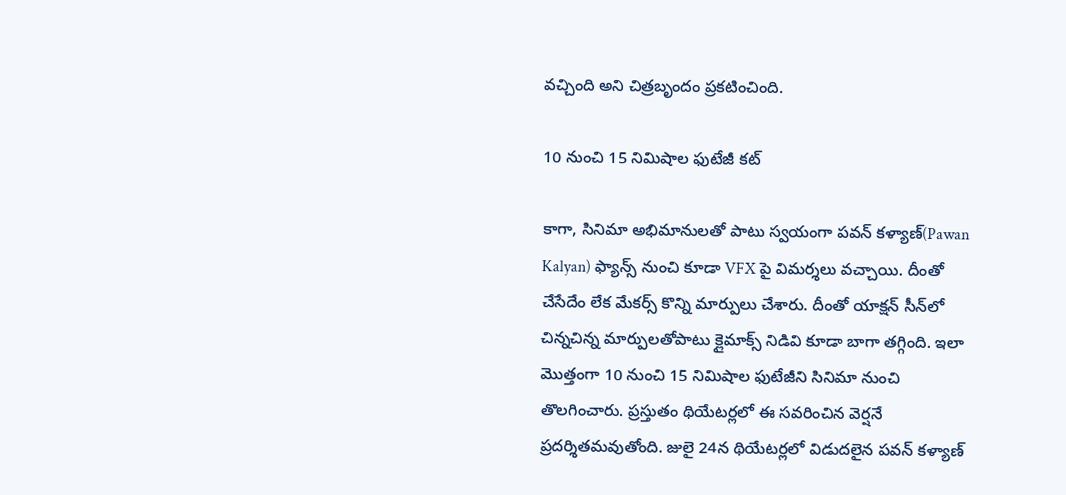వచ్చింది అని చిత్రబృందం ప్రకటించింది.

10 నుంచి 15 నిమిషాల ఫుటేజీ కట్

కాగా, సినిమా అభిమానులతో పాటు స్వయంగా పవన్ కళ్యాణ్(Pawan Kalyan) ఫ్యాన్స్ నుంచి కూడా VFX పై విమర్శలు వచ్చాయి. దీంతో చేసేదేం లేక మేకర్స్ కొన్ని మార్పులు చేశారు. దీంతో యాక్షన్‌ సీన్‌లో చిన్నచిన్న మార్పులతోపాటు క్లైమాక్స్‌ నిడివి కూడా బాగా తగ్గింది. ఇలా మొత్తంగా 10 నుంచి 15 నిమిషాల ఫుటేజీని సినిమా నుంచి తొలగించారు. ప్రస్తుతం థియేటర్లలో ఈ సవరించిన వెర్షనే ప్రదర్శితమవుతోంది. జులై 24న థియేటర్లలో విడుదలైన పవన్ కళ్యాణ్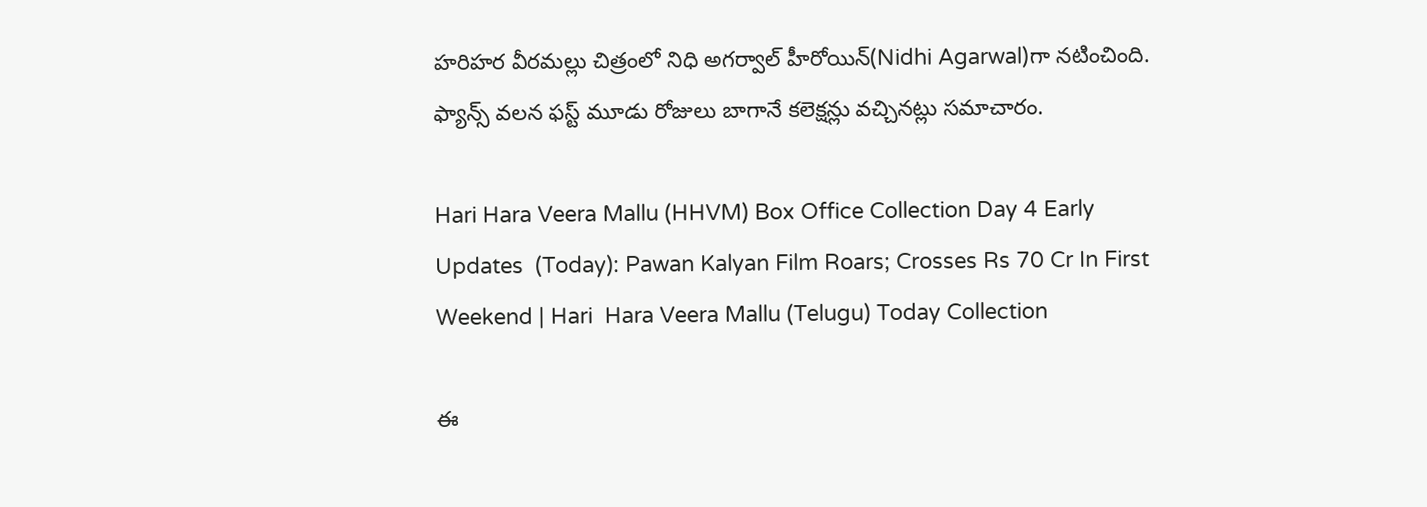హరిహర వీరమల్లు చిత్రంలో నిధి అగర్వాల్‌ హీరోయిన్‌(Nidhi Agarwal)గా నటించింది. ఫ్యాన్స్ వ‌ల‌న ఫస్ట్ మూడు రోజులు బాగానే కలెక్షన్లు వచ్చినట్లు సమాచారం.

Hari Hara Veera Mallu (HHVM) Box Office Collection Day 4 Early Updates  (Today): Pawan Kalyan Film Roars; Crosses Rs 70 Cr In First Weekend | Hari  Hara Veera Mallu (Telugu) Today Collection

ఈ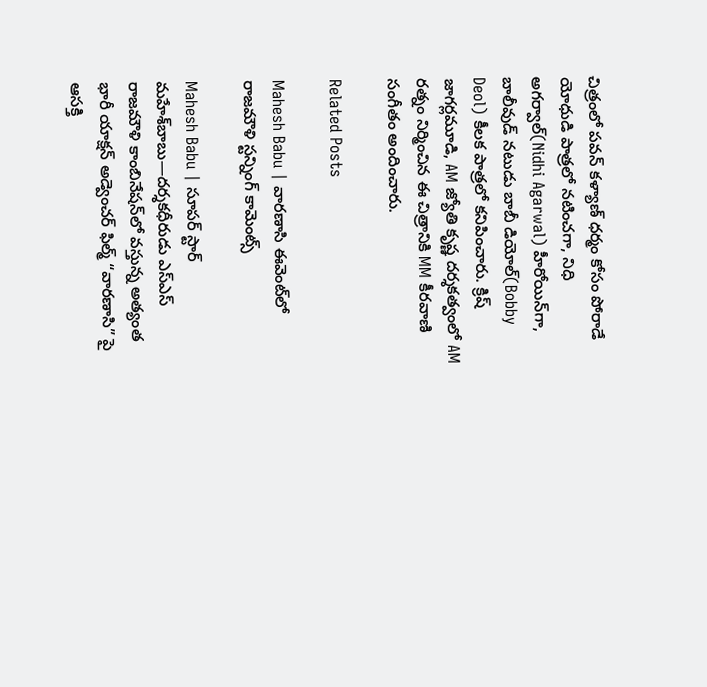చిత్రంలో పవన్ కళ్యాణ్ ధర్మం కోసం పోరాడే యోధుడి పాత్రలో నటించగా, నిధి అగర్వాల్(Nidhi Agarwal) హీరోయిన్‌గా, బాలీవుడ్ నటుడు బాబీ డియోల్(Bobby Deol) కీలక పాత్రలో కనిపించారు. క్రిష్ జాగర్లమూడి, AM జ్యోతి కృష్ణ దర్శకత్వంలో AM రత్నం నిర్మించిన ఈ చిత్రానికి MM కీరవాణి సంగీతం అందించారు.

Related Posts

Mahesh Babu | వారణాసి ఈవెంట్‌లో రాజమౌళి స్ట‌న్నింగ్ కామెంట్స్

Mahesh Babu | సూపర్ స్టార్ మహేశ్‌బాబు—దర్శకధీరుడు ఎస్‌ఎస్‌ రాజమౌళి కాంబినేషన్‌లో వస్తున్న అత్యంత భారీ యాక్షన్ అడ్వెంచర్ ఫిల్మ్ “వారణాసి” పై ఆసక్తి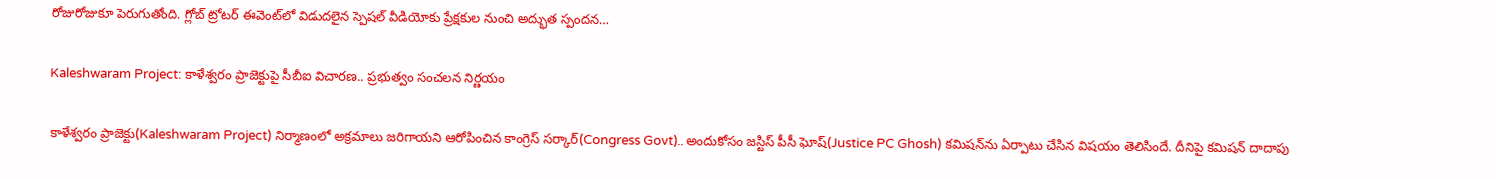రోజురోజుకూ పెరుగుతోంది. గ్లోబ్ ట్రోటర్ ఈవెంట్‌లో విడుదలైన స్పెషల్ వీడియోకు ప్రేక్షకుల నుంచి అద్భుత స్పందన…

Kaleshwaram Project: కాళేశ్వరం ప్రాజెక్టుపై సీబీఐ విచారణ.. ప్రభుత్వం సంచలన నిర్ణయం

కాళేశ్వరం ప్రాజెక్టు(Kaleshwaram Project) నిర్మాణంలో అక్రమాలు జరిగాయని ఆరోపించిన కాంగ్రెస్ సర్కార్(Congress Govt).. అందుకోసం జస్టిస్ పీసీ ఘోష్(Justice PC Ghosh) కమిషన్‌ను ఏర్పాటు చేసిన విషయం తెలిసిందే. దీనిపై కమిషన్ దాదాపు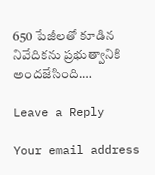650 పేజీలతో కూడిన నివేదికను ప్రభుత్వానికి అందజేసింది.…

Leave a Reply

Your email address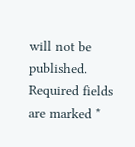will not be published. Required fields are marked *